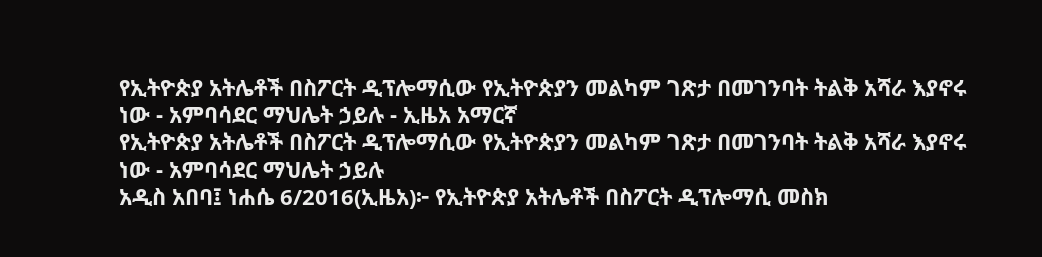የኢትዮጵያ አትሌቶች በስፖርት ዲፕሎማሲው የኢትዮጵያን መልካም ገጽታ በመገንባት ትልቅ አሻራ እያኖሩ ነው - አምባሳደር ማህሌት ኃይሉ - ኢዜአ አማርኛ
የኢትዮጵያ አትሌቶች በስፖርት ዲፕሎማሲው የኢትዮጵያን መልካም ገጽታ በመገንባት ትልቅ አሻራ እያኖሩ ነው - አምባሳደር ማህሌት ኃይሉ
አዲስ አበባ፤ ነሐሴ 6/2016(ኢዜአ)፦ የኢትዮጵያ አትሌቶች በስፖርት ዲፕሎማሲ መስክ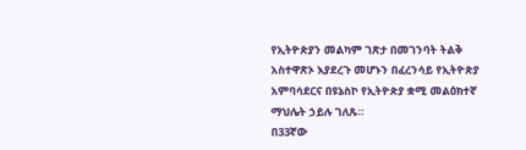የኢትዮጵያን መልካም ገጽታ በመገንባት ትልቅ አስተዋጽኦ እያደረጉ መሆኑን በፈረንሳይ የኢትዮጵያ አምባሳደርና በዩኔስኮ የኢትዮጵያ ቋሚ መልዕክተኛ ማህሌት ኃይሉ ገለጹ።
በ33ኛው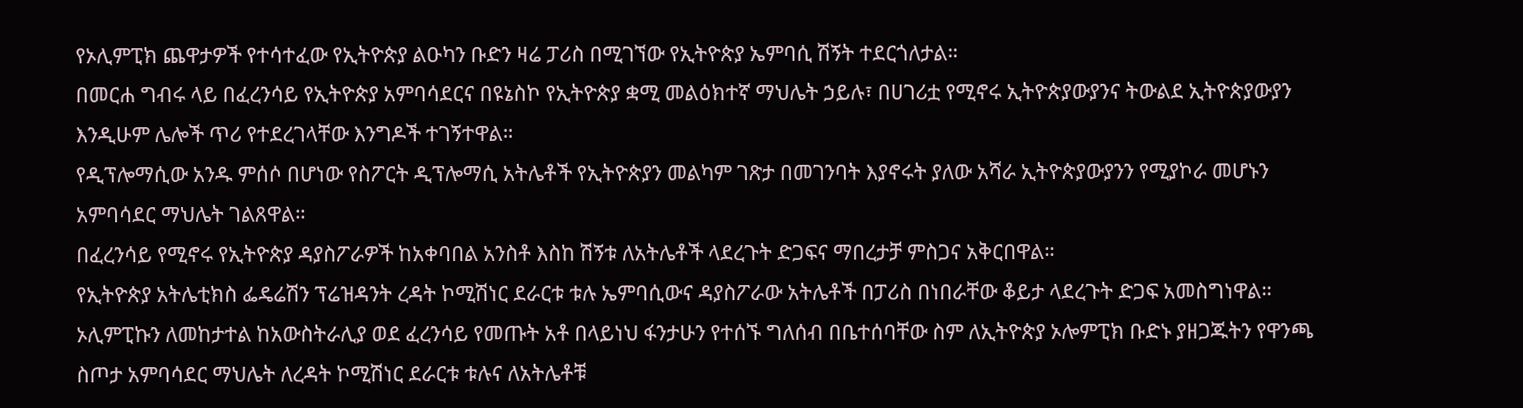የኦሊምፒክ ጨዋታዎች የተሳተፈው የኢትዮጵያ ልዑካን ቡድን ዛሬ ፓሪስ በሚገኘው የኢትዮጵያ ኤምባሲ ሽኝት ተደርጎለታል።
በመርሐ ግብሩ ላይ በፈረንሳይ የኢትዮጵያ አምባሳደርና በዩኔስኮ የኢትዮጵያ ቋሚ መልዕክተኛ ማህሌት ኃይሉ፣ በሀገሪቷ የሚኖሩ ኢትዮጵያውያንና ትውልደ ኢትዮጵያውያን እንዲሁም ሌሎች ጥሪ የተደረገላቸው እንግዶች ተገኝተዋል።
የዲፕሎማሲው አንዱ ምሰሶ በሆነው የስፖርት ዲፕሎማሲ አትሌቶች የኢትዮጵያን መልካም ገጽታ በመገንባት እያኖሩት ያለው አሻራ ኢትዮጵያውያንን የሚያኮራ መሆኑን አምባሳደር ማህሌት ገልጸዋል።
በፈረንሳይ የሚኖሩ የኢትዮጵያ ዳያስፖራዎች ከአቀባበል አንስቶ እስከ ሽኝቱ ለአትሌቶች ላደረጉት ድጋፍና ማበረታቻ ምስጋና አቅርበዋል።
የኢትዮጵያ አትሌቲክስ ፌዴሬሽን ፕሬዝዳንት ረዳት ኮሚሽነር ደራርቱ ቱሉ ኤምባሲውና ዳያስፖራው አትሌቶች በፓሪስ በነበራቸው ቆይታ ላደረጉት ድጋፍ አመስግነዋል።
ኦሊምፒኩን ለመከታተል ከአውስትራሊያ ወደ ፈረንሳይ የመጡት አቶ በላይነህ ፋንታሁን የተሰኙ ግለሰብ በቤተሰባቸው ስም ለኢትዮጵያ ኦሎምፒክ ቡድኑ ያዘጋጁትን የዋንጫ ስጦታ አምባሳደር ማህሌት ለረዳት ኮሚሽነር ደራርቱ ቱሉና ለአትሌቶቹ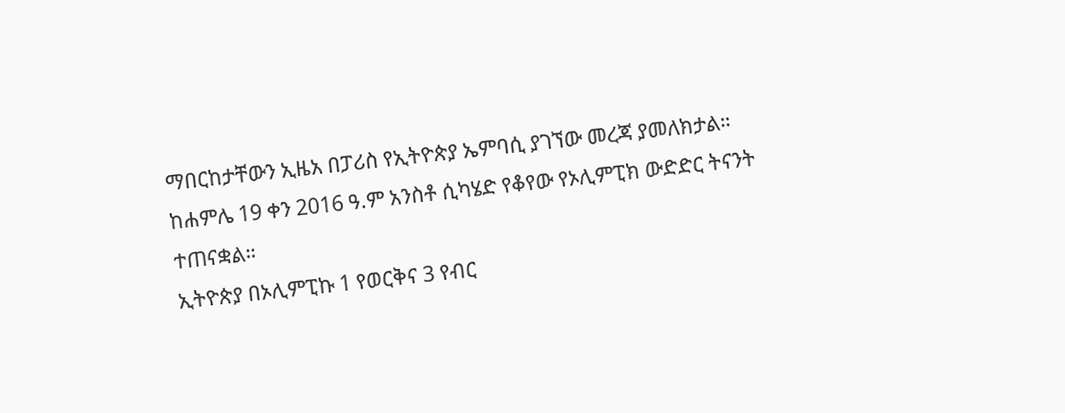ማበርከታቸውን ኢዜአ በፓሪስ የኢትዮጵያ ኤምባሲ ያገኘው መረጃ ያመለክታል።
ከሐምሌ 19 ቀን 2016 ዓ.ም አንስቶ ሲካሄድ የቆየው የኦሊምፒክ ውድድር ትናንት ተጠናቋል።
ኢትዮጵያ በኦሊምፒኩ 1 የወርቅና 3 የብር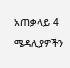አጠቃላይ 4 ሜዳሊያዎችን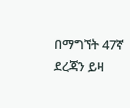በማግኘት 47ኛ ደረጃን ይዛ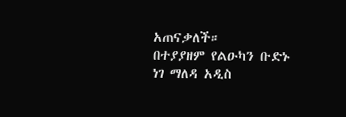አጠናቃለች።
በተያያዘም የልዑካን ቡድኑ ነገ ማለዳ አዲስ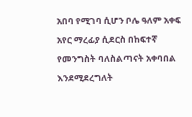አበባ የሚገባ ሲሆን ቦሌ ዓለም አቀፍ አየር ማረፊያ ሲደርስ በከፍተኛ የመንግስት ባለስልጣናት አቀባበል እንደሚደረግለት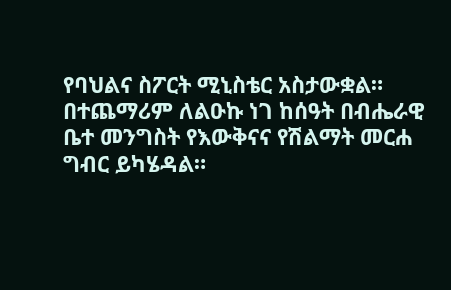የባህልና ስፖርት ሚኒስቴር አስታውቋል።
በተጨማሪም ለልዑኩ ነገ ከሰዓት በብሔራዊ ቤተ መንግስት የእውቅናና የሽልማት መርሐ ግብር ይካሄዳል።